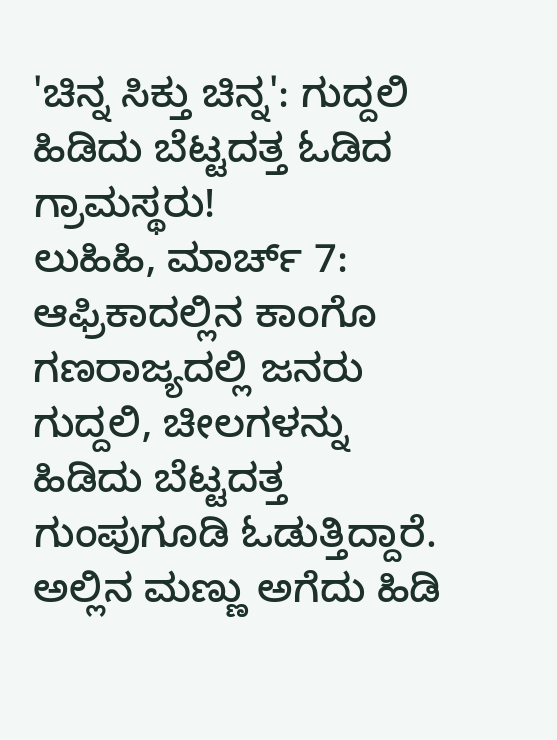'ಚಿನ್ನ ಸಿಕ್ತು ಚಿನ್ನ': ಗುದ್ದಲಿ ಹಿಡಿದು ಬೆಟ್ಟದತ್ತ ಓಡಿದ ಗ್ರಾಮಸ್ಥರು!
ಲುಹಿಹಿ, ಮಾರ್ಚ್ 7: ಆಫ್ರಿಕಾದಲ್ಲಿನ ಕಾಂಗೊ ಗಣರಾಜ್ಯದಲ್ಲಿ ಜನರು ಗುದ್ದಲಿ, ಚೀಲಗಳನ್ನು ಹಿಡಿದು ಬೆಟ್ಟದತ್ತ ಗುಂಪುಗೂಡಿ ಓಡುತ್ತಿದ್ದಾರೆ. ಅಲ್ಲಿನ ಮಣ್ಣು ಅಗೆದು ಹಿಡಿ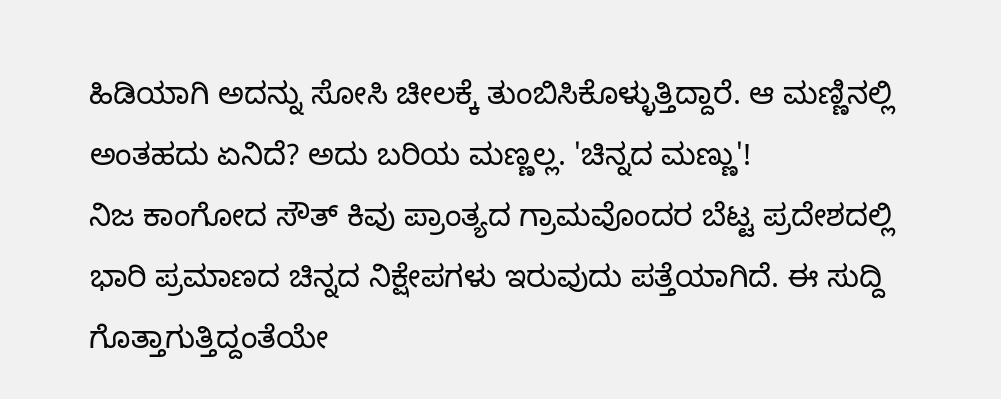ಹಿಡಿಯಾಗಿ ಅದನ್ನು ಸೋಸಿ ಚೀಲಕ್ಕೆ ತುಂಬಿಸಿಕೊಳ್ಳುತ್ತಿದ್ದಾರೆ. ಆ ಮಣ್ಣಿನಲ್ಲಿ ಅಂತಹದು ಏನಿದೆ? ಅದು ಬರಿಯ ಮಣ್ಣಲ್ಲ. 'ಚಿನ್ನದ ಮಣ್ಣು'!
ನಿಜ ಕಾಂಗೋದ ಸೌತ್ ಕಿವು ಪ್ರಾಂತ್ಯದ ಗ್ರಾಮವೊಂದರ ಬೆಟ್ಟ ಪ್ರದೇಶದಲ್ಲಿ ಭಾರಿ ಪ್ರಮಾಣದ ಚಿನ್ನದ ನಿಕ್ಷೇಪಗಳು ಇರುವುದು ಪತ್ತೆಯಾಗಿದೆ. ಈ ಸುದ್ದಿ ಗೊತ್ತಾಗುತ್ತಿದ್ದಂತೆಯೇ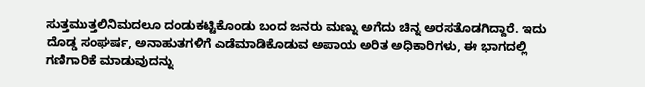ಸುತ್ತಮುತ್ತಲಿನಿಮದಲೂ ದಂಡುಕಟ್ಟಿಕೊಂಡು ಬಂದ ಜನರು ಮಣ್ನು ಅಗೆದು ಚಿನ್ನ ಅರಸತೊಡಗಿದ್ದಾರೆ. ಇದು ದೊಡ್ಡ ಸಂಘರ್ಷ, ಅನಾಹುತಗಳಿಗೆ ಎಡೆಮಾಡಿಕೊಡುವ ಅಪಾಯ ಅರಿತ ಅಧಿಕಾರಿಗಳು, ಈ ಭಾಗದಲ್ಲಿ ಗಣಿಗಾರಿಕೆ ಮಾಡುವುದನ್ನು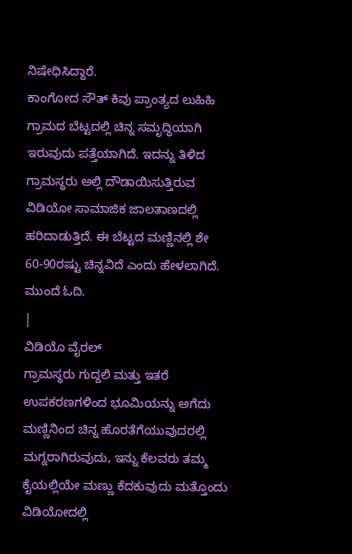ನಿಷೇಧಿಸಿದ್ದಾರೆ.
ಕಾಂಗೋದ ಸೌತ್ ಕಿವು ಪ್ರಾಂತ್ಯದ ಲುಹಿಹಿ ಗ್ರಾಮದ ಬೆಟ್ಟದಲ್ಲಿ ಚಿನ್ನ ಸಮೃದ್ಧಿಯಾಗಿ ಇರುವುದು ಪತ್ತೆಯಾಗಿದೆ. ಇದನ್ನು ತಿಳಿದ ಗ್ರಾಮಸ್ಥರು ಅಲ್ಲಿ ದೌಡಾಯಿಸುತ್ತಿರುವ ವಿಡಿಯೋ ಸಾಮಾಜಿಕ ಜಾಲತಾಣದಲ್ಲಿ ಹರಿದಾಡುತ್ತಿದೆ. ಈ ಬೆಟ್ಟದ ಮಣ್ಣಿನಲ್ಲಿ ಶೇ 60-90ರಷ್ಟು ಚಿನ್ನವಿದೆ ಎಂದು ಹೇಳಲಾಗಿದೆ. ಮುಂದೆ ಓದಿ.
|
ವಿಡಿಯೊ ವೈರಲ್
ಗ್ರಾಮಸ್ಥರು ಗುದ್ದಲಿ ಮತ್ತು ಇತರೆ ಉಪಕರಣಗಳಿಂದ ಭೂಮಿಯನ್ನು ಅಗೆದು ಮಣ್ಣಿನಿಂದ ಚಿನ್ನ ಹೊರತೆಗೆಯುವುದರಲ್ಲಿ ಮಗ್ನರಾಗಿರುವುದು, ಇನ್ನು ಕೆಲವರು ತಮ್ಮ ಕೈಯಲ್ಲಿಯೇ ಮಣ್ಣು ಕೆದಕುವುದು ಮತ್ತೊಂದು ವಿಡಿಯೋದಲ್ಲಿ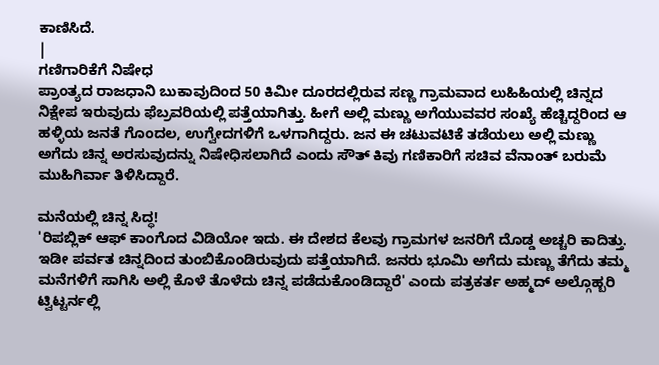ಕಾಣಿಸಿದೆ.
|
ಗಣಿಗಾರಿಕೆಗೆ ನಿಷೇಧ
ಪ್ರಾಂತ್ಯದ ರಾಜಧಾನಿ ಬುಕಾವುದಿಂದ 50 ಕಿಮೀ ದೂರದಲ್ಲಿರುವ ಸಣ್ಣ ಗ್ರಾಮವಾದ ಲುಹಿಹಿಯಲ್ಲಿ ಚಿನ್ನದ ನಿಕ್ಷೇಪ ಇರುವುದು ಫೆಬ್ರವರಿಯಲ್ಲಿ ಪತ್ತೆಯಾಗಿತ್ತು. ಹೀಗೆ ಅಲ್ಲಿ ಮಣ್ಣು ಅಗೆಯುವವರ ಸಂಖ್ಯೆ ಹೆಚ್ಚಿದ್ದರಿಂದ ಆ ಹಳ್ಳಿಯ ಜನತೆ ಗೊಂದಲ, ಉಗ್ವೇದಗಳಿಗೆ ಒಳಗಾಗಿದ್ದರು. ಜನ ಈ ಚಟುವಟಿಕೆ ತಡೆಯಲು ಅಲ್ಲಿ ಮಣ್ಣು ಅಗೆದು ಚಿನ್ನ ಅರಸುವುದನ್ನು ನಿಷೇಧಿಸಲಾಗಿದೆ ಎಂದು ಸೌತ್ ಕಿವು ಗಣಿಕಾರಿಗೆ ಸಚಿವ ವೆನಾಂತ್ ಬರುಮೆ ಮುಹಿಗಿರ್ವಾ ತಿಳಿಸಿದ್ದಾರೆ.

ಮನೆಯಲ್ಲಿ ಚಿನ್ನ ಸಿದ್ಧ!
'ರಿಪಬ್ಲಿಕ್ ಆಫ್ ಕಾಂಗೊದ ವಿಡಿಯೋ ಇದು. ಈ ದೇಶದ ಕೆಲವು ಗ್ರಾಮಗಳ ಜನರಿಗೆ ದೊಡ್ಡ ಅಚ್ಚರಿ ಕಾದಿತ್ತು. ಇಡೀ ಪರ್ವತ ಚಿನ್ನದಿಂದ ತುಂಬಿಕೊಂಡಿರುವುದು ಪತ್ತೆಯಾಗಿದೆ. ಜನರು ಭೂಮಿ ಅಗೆದು ಮಣ್ಣು ತೆಗೆದು ತಮ್ಮ ಮನೆಗಳಿಗೆ ಸಾಗಿಸಿ ಅಲ್ಲಿ ಕೊಳೆ ತೊಳೆದು ಚಿನ್ನ ಪಡೆದುಕೊಂಡಿದ್ದಾರೆ' ಎಂದು ಪತ್ರಕರ್ತ ಅಹ್ಮದ್ ಅಲ್ಗೊಹ್ಬರಿ ಟ್ವಿಟ್ಟರ್ನಲ್ಲಿ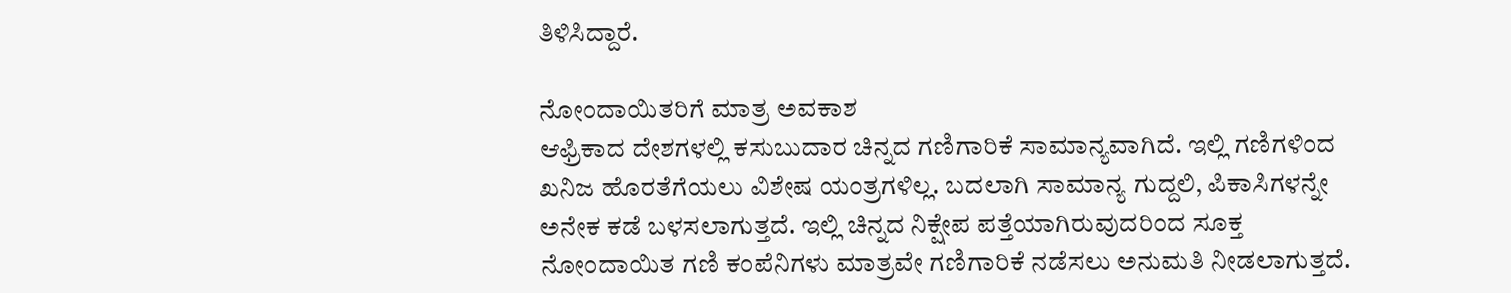ತಿಳಿಸಿದ್ದಾರೆ.

ನೋಂದಾಯಿತರಿಗೆ ಮಾತ್ರ ಅವಕಾಶ
ಆಫ್ರಿಕಾದ ದೇಶಗಳಲ್ಲಿ ಕಸುಬುದಾರ ಚಿನ್ನದ ಗಣಿಗಾರಿಕೆ ಸಾಮಾನ್ಯವಾಗಿದೆ. ಇಲ್ಲಿ ಗಣಿಗಳಿಂದ ಖನಿಜ ಹೊರತೆಗೆಯಲು ವಿಶೇಷ ಯಂತ್ರಗಳಿಲ್ಲ. ಬದಲಾಗಿ ಸಾಮಾನ್ಯ ಗುದ್ದಲಿ, ಪಿಕಾಸಿಗಳನ್ನೇ ಅನೇಕ ಕಡೆ ಬಳಸಲಾಗುತ್ತದೆ. ಇಲ್ಲಿ ಚಿನ್ನದ ನಿಕ್ಷೇಪ ಪತ್ತೆಯಾಗಿರುವುದರಿಂದ ಸೂಕ್ತ ನೋಂದಾಯಿತ ಗಣಿ ಕಂಪೆನಿಗಳು ಮಾತ್ರವೇ ಗಣಿಗಾರಿಕೆ ನಡೆಸಲು ಅನುಮತಿ ನೀಡಲಾಗುತ್ತದೆ.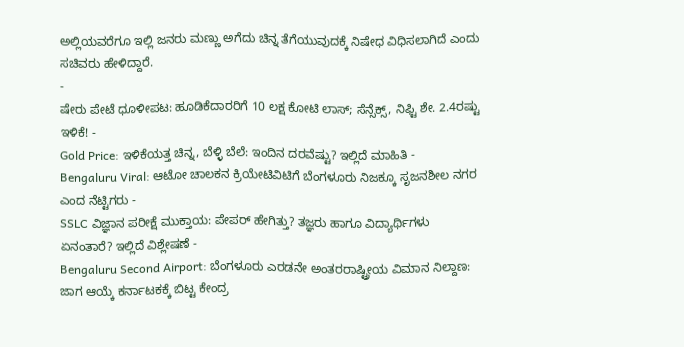ಅಲ್ಲಿಯವರೆಗೂ ಇಲ್ಲಿ ಜನರು ಮಣ್ಣು ಅಗೆದು ಚಿನ್ನ ತೆಗೆಯುವುದಕ್ಕೆ ನಿಷೇಧ ವಿಧಿಸಲಾಗಿದೆ ಎಂದು ಸಚಿವರು ಹೇಳಿದ್ದಾರೆ.
-
ಷೇರು ಪೇಟೆ ಧೂಳೀಪಟ: ಹೂಡಿಕೆದಾರರಿಗೆ 10 ಲಕ್ಷ ಕೋಟಿ ಲಾಸ್; ಸೆನ್ಸೆಕ್ಸ್, ನಿಫ್ಟಿ ಶೇ. 2.4ರಷ್ಟು ಇಳಿಕೆ! -
Gold Price: ಇಳಿಕೆಯತ್ತ ಚಿನ್ನ, ಬೆಳ್ಳಿ ಬೆಲೆ: ಇಂದಿನ ದರವೆಷ್ಟು? ಇಲ್ಲಿದೆ ಮಾಹಿತಿ -
Bengaluru Viral: ಆಟೋ ಚಾಲಕನ ಕ್ರಿಯೇಟಿವಿಟಿಗೆ ಬೆಂಗಳೂರು ನಿಜಕ್ಕೂ ಸೃಜನಶೀಲ ನಗರ ಎಂದ ನೆಟ್ಟಿಗರು -
SSLC ವಿಜ್ಞಾನ ಪರೀಕ್ಷೆ ಮುಕ್ತಾಯ: ಪೇಪರ್ ಹೇಗಿತ್ತು? ತಜ್ಞರು ಹಾಗೂ ವಿದ್ಯಾರ್ಥಿಗಳು ಏನಂತಾರೆ? ಇಲ್ಲಿದೆ ವಿಶ್ಲೇಷಣೆ -
Bengaluru Second Airport: ಬೆಂಗಳೂರು ಎರಡನೇ ಅಂತರರಾಷ್ಟ್ರೀಯ ವಿಮಾನ ನಿಲ್ದಾಣ: ಜಾಗ ಆಯ್ಕೆ ಕರ್ನಾಟಕಕ್ಕೆ ಬಿಟ್ಟ ಕೇಂದ್ರ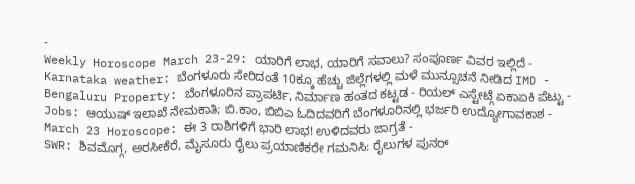-
Weekly Horoscope March 23-29: ಯಾರಿಗೆ ಲಾಭ, ಯಾರಿಗೆ ಸವಾಲು? ಸಂಪೂರ್ಣ ವಿವರ ಇಲ್ಲಿದೆ -
Karnataka weather: ಬೆಂಗಳೂರು ಸೇರಿದಂತೆ 10ಕ್ಕೂ ಹೆಚ್ಚು ಜಿಲ್ಲೆಗಳಲ್ಲಿ ಮಳೆ ಮುನ್ಸೂಚನೆ ನೀಡಿದ IMD -
Bengaluru Property: ಬೆಂಗಳೂರಿನ ಪ್ರಾಪರ್ಟಿ, ನಿರ್ಮಾಣ ಹಂತದ ಕಟ್ಟಡ - ರಿಯಲ್ ಎಸ್ಟೇಟ್ಗೆ ಏಕಾಏಕಿ ಪೆಟ್ಟು -
Jobs: ಆಯುಷ್ ಇಲಾಖೆ ನೇಮಕಾತಿ; ಬಿ.ಕಾಂ, ಬಿಬಿಎ ಓದಿದವರಿಗೆ ಬೆಂಗಳೂರಿನಲ್ಲಿ ಭರ್ಜರಿ ಉದ್ಯೋಗಾವಕಾಶ -
March 23 Horoscope: ಈ 3 ರಾಶಿಗಳಿಗೆ ಭಾರಿ ಲಾಭ! ಉಳಿದವರು ಜಾಗ್ರತೆ -
SWR: ಶಿವಮೊಗ್ಗ, ಅರಸೀಕೆರೆ, ಮೈಸೂರು ರೈಲು ಪ್ರಯಾಣಿಕರೇ ಗಮನಿಸಿ: ರೈಲುಗಳ ಪುನರ್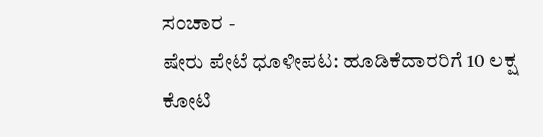ಸಂಚಾರ -
ಷೇರು ಪೇಟೆ ಧೂಳೀಪಟ: ಹೂಡಿಕೆದಾರರಿಗೆ 10 ಲಕ್ಷ ಕೋಟಿ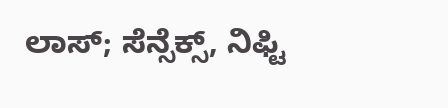ಲಾಸ್; ಸೆನ್ಸೆಕ್ಸ್, ನಿಫ್ಟಿ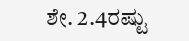ಶೇ. 2.4ರಷ್ಟು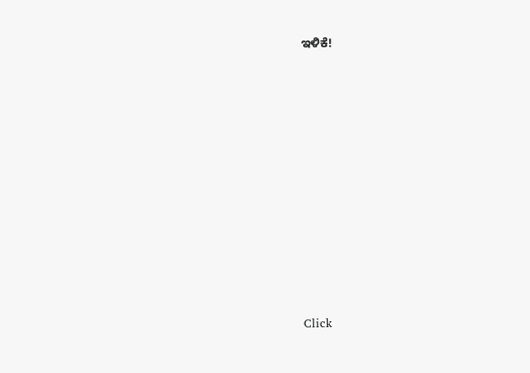ಇಳಿಕೆ!












Click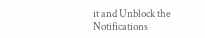it and Unblock the Notifications